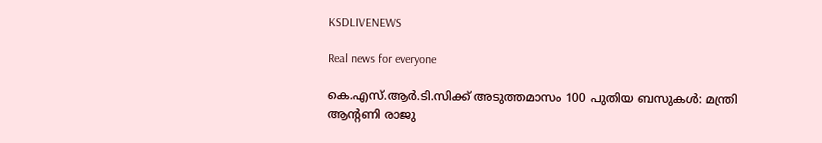KSDLIVENEWS

Real news for everyone

കെ.എസ്.ആര്‍.ടി.സിക്ക് അടുത്തമാസം 100 പുതിയ ബസുകള്‍: മന്ത്രി ആന്റണി രാജു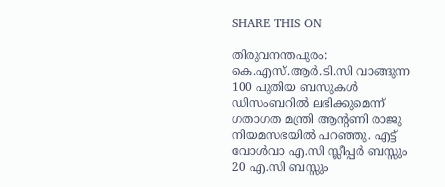SHARE THIS ON

തിരുവനന്തപുരം: കെ.എസ്.ആര്‍.ടി.സി വാങ്ങുന്ന 100 പുതിയ ബസുകള്‍ ഡിസംബറില്‍ ലഭിക്കുമെന്ന് ഗതാഗത മന്ത്രി ആന്റണി രാജു നിയമസഭയില്‍ പറഞ്ഞു. എട്ട് വോള്‍വാ എ.സി സ്ലീപ്പര്‍ ബസ്സും 20 എ.സി ബസ്സും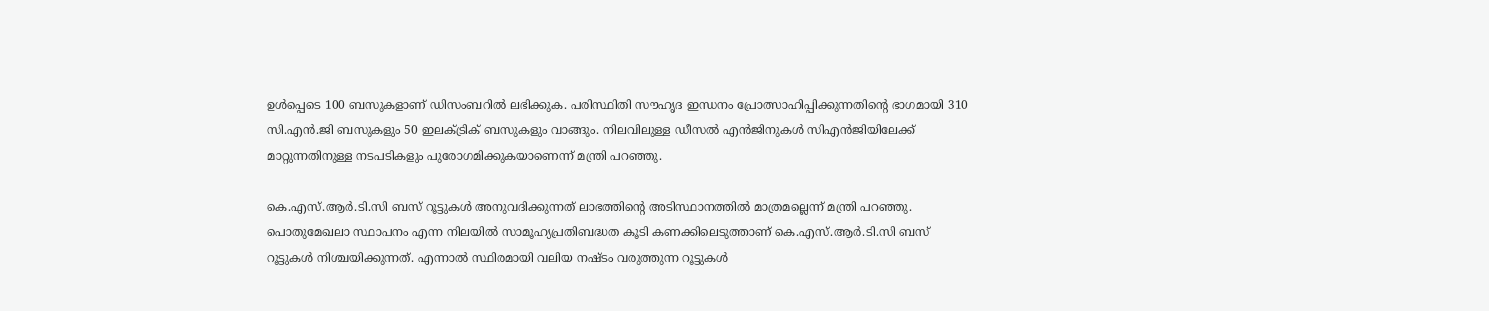ഉള്‍പ്പെടെ 100 ബസുകളാണ് ഡിസംബറില്‍ ലഭിക്കുക. പരിസ്ഥിതി സൗഹൃദ ഇന്ധനം പ്രോത്സാഹിപ്പിക്കുന്നതിന്റെ ഭാഗമായി 310 സി.എന്‍.ജി ബസുകളും 50 ഇലക്‌ട്രിക് ബസുകളും വാങ്ങും. നിലവിലുള്ള ഡീസല്‍ എന്‍ജിനുകള്‍ സിഎന്‍ജിയിലേക്ക് മാറ്റുന്നതിനുള്ള നടപടികളും പുരോഗമിക്കുകയാണെന്ന് മന്ത്രി പറഞ്ഞു.

കെ.എസ്.ആര്‍.ടി.സി ബസ് റൂട്ടുകള്‍ അനുവദിക്കുന്നത് ലാഭത്തിന്റെ അടിസ്ഥാനത്തില്‍ മാത്രമല്ലെന്ന് മന്ത്രി പറഞ്ഞു. പൊതുമേഖലാ സ്ഥാപനം എന്ന നിലയില്‍ സാമൂഹ്യപ്രതിബദ്ധത കൂടി കണക്കിലെടുത്താണ് കെ.എസ്.ആര്‍.ടി.സി ബസ് റൂട്ടുകള്‍ നിശ്ചയിക്കുന്നത്. എന്നാല്‍ സ്ഥിരമായി വലിയ നഷ്ടം വരുത്തുന്ന റൂട്ടുകള്‍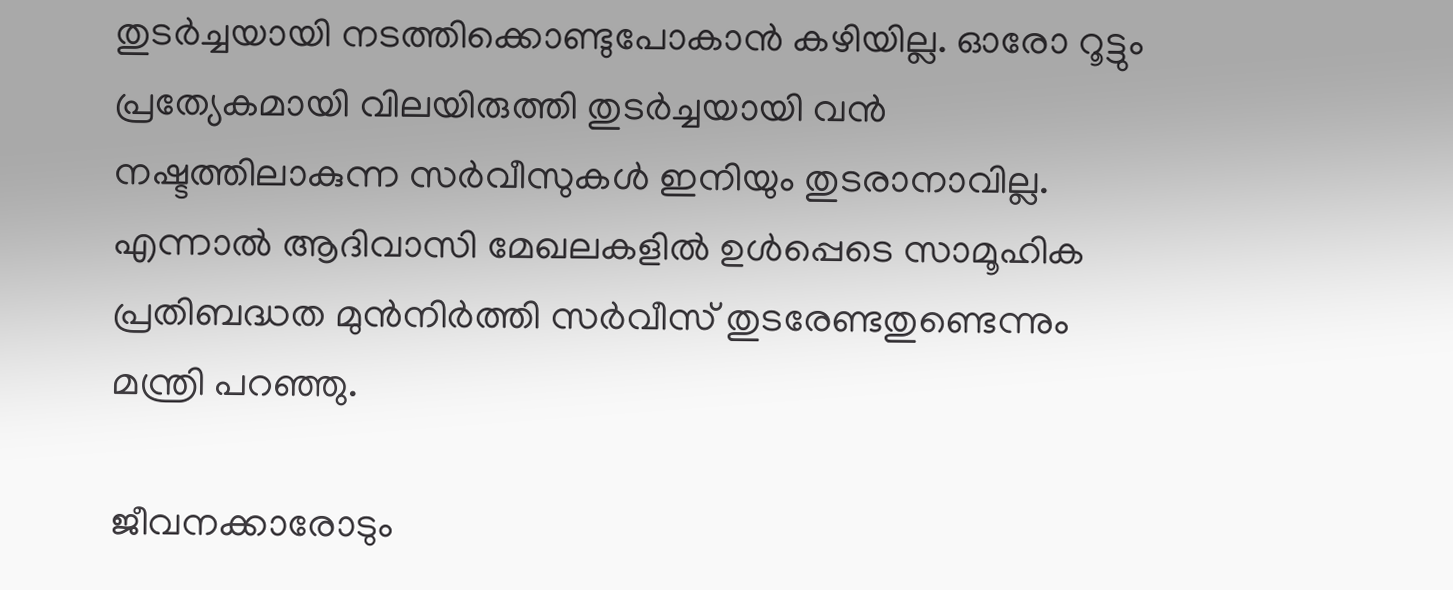തുടര്‍ച്ചയായി നടത്തിക്കൊണ്ടുപോകാന്‍ കഴിയില്ല. ഓരോ റൂട്ടും പ്രത്യേകമായി വിലയിരുത്തി തുടര്‍ച്ചയായി വന്‍ നഷ്ടത്തിലാകുന്ന സര്‍വീസുകള്‍ ഇനിയും തുടരാനാവില്ല. എന്നാല്‍ ആദിവാസി മേഖലകളില്‍ ഉള്‍പ്പെടെ സാമൂഹിക പ്രതിബദ്ധത മുന്‍നിര്‍ത്തി സര്‍വീസ് തുടരേണ്ടതുണ്ടെന്നും മന്ത്രി പറഞ്ഞു.

ജീവനക്കാരോടും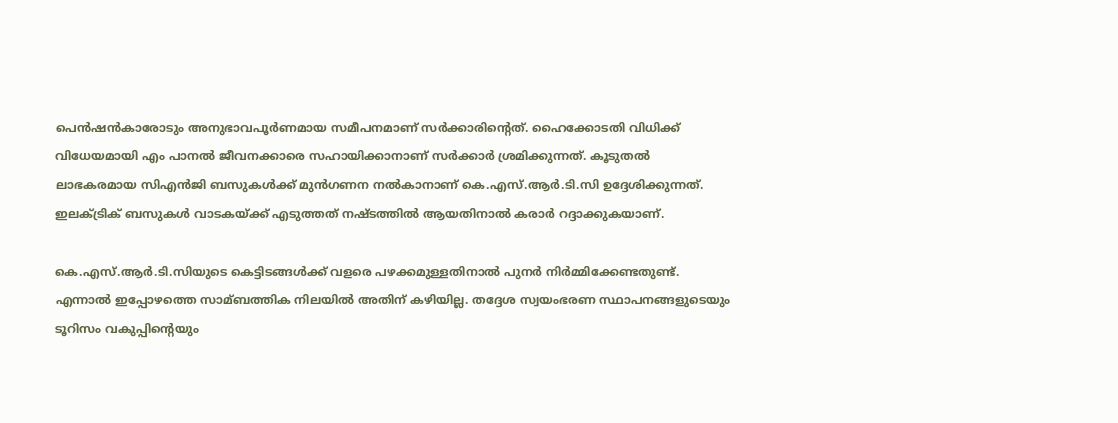പെന്‍ഷന്‍കാരോടും അനുഭാവപൂര്‍ണമായ സമീപനമാണ് സര്‍ക്കാരിന്റെത്. ഹൈക്കോടതി വിധിക്ക് വിധേയമായി എം പാനല്‍ ജീവനക്കാരെ സഹായിക്കാനാണ് സര്‍ക്കാര്‍ ശ്രമിക്കുന്നത്. കൂടുതല്‍ ലാഭകരമായ സിഎന്‍ജി ബസുകള്‍ക്ക് മുന്‍ഗണന നല്‍കാനാണ് കെ.എസ്.ആര്‍.ടി.സി ഉദ്ദേശിക്കുന്നത്. ഇലക്‌ട്രിക് ബസുകള്‍ വാടകയ്ക്ക് എടുത്തത് നഷ്ടത്തില്‍ ആയതിനാല്‍ കരാര്‍ റദ്ദാക്കുകയാണ്.

കെ.എസ്.ആര്‍.ടി.സിയുടെ കെട്ടിടങ്ങള്‍ക്ക് വളരെ പഴക്കമുള്ളതിനാല്‍ പുനര്‍ നിര്‍മ്മിക്കേണ്ടതുണ്ട്. എന്നാല്‍ ഇപ്പോഴത്തെ സാമ്ബത്തിക നിലയില്‍ അതിന് കഴിയില്ല. തദ്ദേശ സ്വയംഭരണ സ്ഥാപനങ്ങളുടെയും ടൂറിസം വകുപ്പിന്റെയും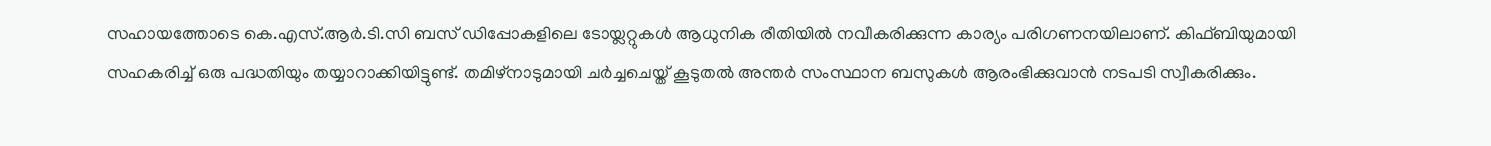സഹായത്തോടെ കെ.എസ്.ആര്‍.ടി.സി ബസ് ഡിപ്പോകളിലെ ടോയ്ലറ്റുകള്‍ ആധുനിക രീതിയില്‍ നവീകരിക്കുന്ന കാര്യം പരിഗണനയിലാണ്. കിഫ്ബിയുമായി സഹകരിച്ച്‌ ഒരു പദ്ധതിയും തയ്യാറാക്കിയിട്ടുണ്ട്. തമിഴ്നാടുമായി ചര്‍ച്ചചെയ്ത് കൂടുതല്‍ അന്തര്‍ സംസ്ഥാന ബസുകള്‍ ആരംഭിക്കുവാന്‍ നടപടി സ്വീകരിക്കും.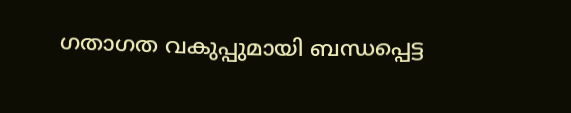ഗതാഗത വകുപ്പുമായി ബന്ധപ്പെട്ട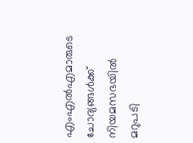എംഎല്‍എമാരുടെ ചോദ്യങ്ങള്‍ക്ക് നിയമസഭയില്‍ മറുപടി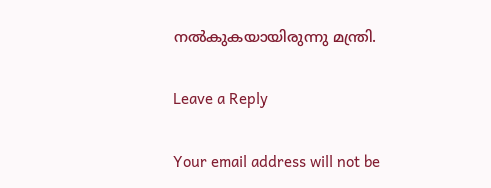നല്‍കുകയായിരുന്നു മന്ത്രി.

Leave a Reply

Your email address will not be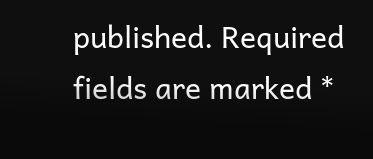published. Required fields are marked *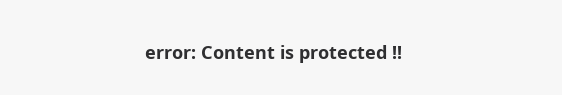error: Content is protected !!